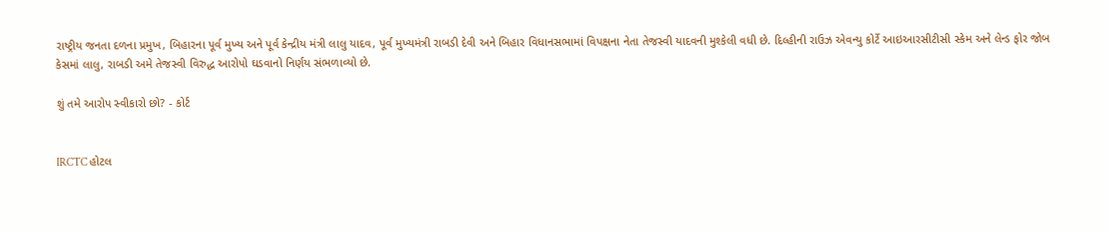રાષ્ટ્રીય જનતા દળના પ્રમુખ, બિહારના પૂર્વ મુખ્ય અને પૂર્વ કેન્દ્રીય મંત્રી લાલુ યાદવ, પૂર્વ મુખ્યમંત્રી રાબડી દેવી અને બિહાર વિધાનસભામાં વિપક્ષના નેતા તેજસ્વી યાદવની મુશ્કેલી વધી છે. દિલ્હીની રાઉઝ એવન્યુ કોર્ટે આઇઆરસીટીસી સ્કેમ અને લેન્ડ ફોર જોબ કેસમાં લાલુ, રાબડી અમે તેજસ્વી વિરુદ્ધ આરોપો ઘડવાનો નિર્ણય સંભળાવ્યો છે.

શું તમે આરોપ સ્વીકારો છો? - કોર્ટ


IRCTC હોટલ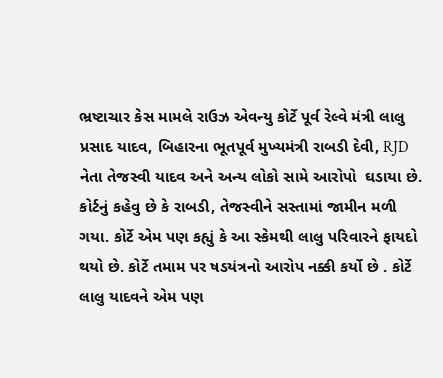ભ્રષ્ટાચાર કેસ મામલે રાઉઝ એવન્યુ કોર્ટે પૂર્વ રેલ્વે મંત્રી લાલુ પ્રસાદ યાદવ, બિહારના ભૂતપૂર્વ મુખ્યમંત્રી રાબડી દેવી, RJD નેતા તેજસ્વી યાદવ અને અન્ય લોકો સામે આરોપો  ઘડાયા છે. કોર્ટનું કહેવુ છે કે રાબડી, તેજસ્વીને સસ્તામાં જામીન મળી ગયા. કોર્ટે એમ પણ કહ્યું કે આ સ્કેમથી લાલુ પરિવારને ફાયદો થયો છે. કોર્ટે તમામ પર ષડયંત્રનો આરોપ નક્કી કર્યો છે . કોર્ટે લાલુ યાદવને એમ પણ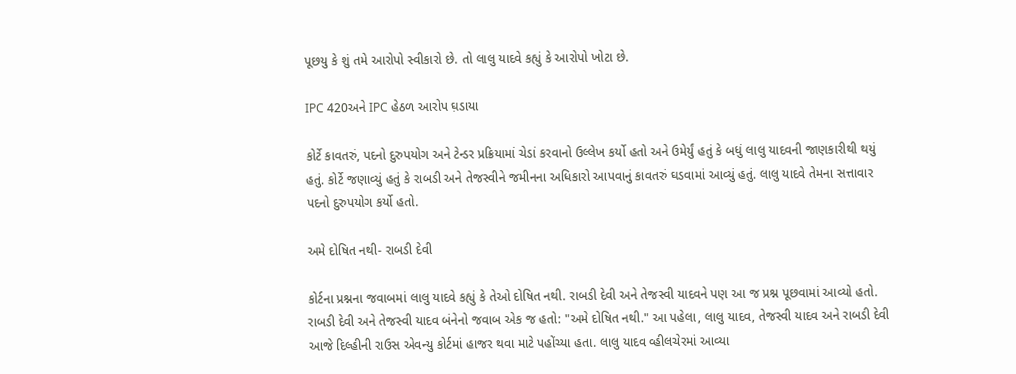પૂછયુ કે શું તમે આરોપો સ્વીકારો છે. તો લાલુ યાદવે કહ્યું કે આરોપો ખોટા છે.

IPC 420અને IPC હેઠળ આરોપ ઘ઼ડાયા

કોર્ટે કાવતરું, પદનો દુરુપયોગ અને ટેન્ડર પ્રક્રિયામાં ચેડાં કરવાનો ઉલ્લેખ કર્યો હતો અને ઉમેર્યું હતું કે બધું લાલુ યાદવની જાણકારીથી થયું હતું. કોર્ટે જણાવ્યું હતું કે રાબડી અને તેજસ્વીને જમીનના અધિકારો આપવાનું કાવતરું ઘડવામાં આવ્યું હતું. લાલુ યાદવે તેમના સત્તાવાર પદનો દુરુપયોગ કર્યો હતો.

અમે દોષિત નથી- રાબડી દેવી

કોર્ટના પ્રશ્નના જવાબમાં લાલુ યાદવે કહ્યું કે તેઓ દોષિત નથી. રાબડી દેવી અને તેજસ્વી યાદવને પણ આ જ પ્રશ્ન પૂછવામાં આવ્યો હતો. રાબડી દેવી અને તેજસ્વી યાદવ બંનેનો જવાબ એક જ હતો: "અમે દોષિત નથી." આ પહેલા, લાલુ યાદવ, તેજસ્વી યાદવ અને રાબડી દેવી આજે દિલ્હીની રાઉસ એવન્યુ કોર્ટમાં હાજર થવા માટે પહોંચ્યા હતા. લાલુ યાદવ વ્હીલચેરમાં આવ્યા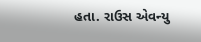હતા. રાઉસ એવન્યુ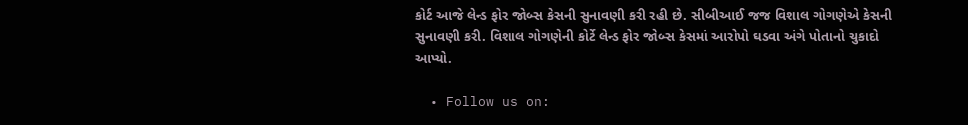કોર્ટ આજે લેન્ડ ફોર જોબ્સ કેસની સુનાવણી કરી રહી છે. સીબીઆઈ જજ વિશાલ ગોગણેએ કેસની સુનાવણી કરી. વિશાલ ગોગણેની કોર્ટે લેન્ડ ફોર જોબ્સ કેસમાં આરોપો ઘડવા અંગે પોતાનો ચુકાદો આપ્યો.

  • Follow us on: